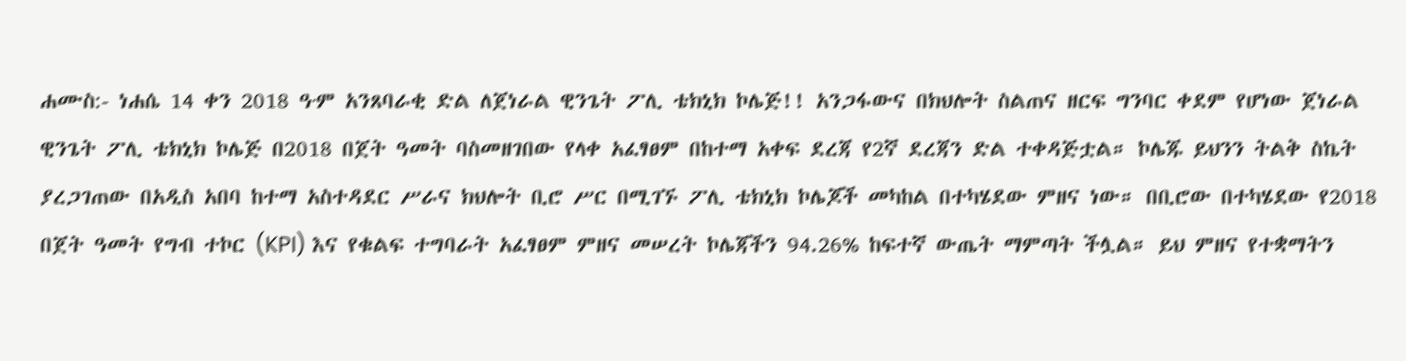ሐሙስ:- ነሐሴ 14 ቀን 2018 ዓ∙ም አንጸባራቂ ድል ለጀነራል ዊንጌት ፖሊ ቴክኒክ ኮሌጅ!! አንጋፋውና በክህሎት ስልጠና ዘርፍ ግንባር ቀደም የሆነው ጀነራል ዊንጌት ፖሊ ቴክኒክ ኮሌጅ በ2018 በጀት ዓመት ባስመዘገበው የላቀ አፈፃፀም በከተማ አቀፍ ደረጃ የ2ኛ ደረጃን ድል ተቀዳጅቷል። ኮሌጁ ይህንን ትልቅ ስኬት ያረጋገጠው በአዲስ አበባ ከተማ አስተዳደር ሥራና ክህሎት ቢሮ ሥር በሚገኙ ፖሊ ቴክኒክ ኮሌጆች መካከል በተካሄደው ምዘና ነው። በቢሮው በተካሄደው የ2018 በጀት ዓመት የግብ ተኮር (KPI) እና የቁልፍ ተግባራት አፈፃፀም ምዘና መሠረት ኮሌጃችን 94.26% ከፍተኛ ውጤት ማምጣት ችሏል። ይህ ምዘና የተቋማትን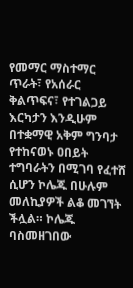የመማር ማስተማር ጥራት፣ የአሰራር ቅልጥፍና፣ የተገልጋይ እርካታን እንዲሁም በተቋማዊ አቅም ግንባታ የተከናወኑ ዐበይት ተግባራትን በሚገባ የፈተሸ ሲሆን ኮሌጁ በሁሉም መለኪያዎች ልቆ መገኘት ችሏል። ኮሌጁ ባስመዘገበው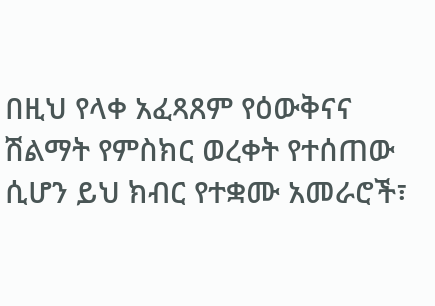በዚህ የላቀ አፈጻጸም የዕውቅናና ሽልማት የምስክር ወረቀት የተሰጠው ሲሆን ይህ ክብር የተቋሙ አመራሮች፣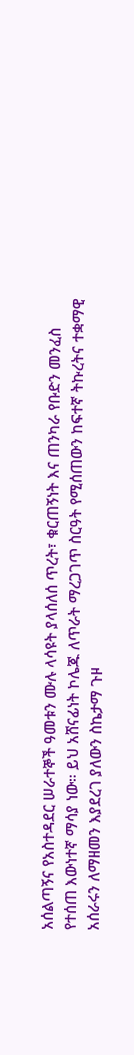አሰልጣኝና የአስተዳደር ሠራተኞች ዓመቱን ሙሉ ላሳዩት ያላሰለሰ ጥረት፣ ቁርጠኝነት እና ጠንካራ የቡድን መንፈስ የተሰጠ እውነተኛ ማሳያ ነው። ይህ አሸናፊነት ኮሌጁ ለጥራት ማረጋገጥ ስርዓት የሚሰጠውን ከፍተኛ ትኩረትና ተቋማዊ አሰራሩን ለማዘመን እያደረገ ያለውን ስኬታማ ጉዞ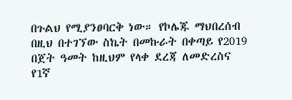በጉልህ የሚያንፀባርቅ ነው። የኮሌጁ ማህበረሰብ በዚህ በተገኘው ስኬት በመኩራት በቀጣይ የ2019 በጀት ዓመት ከዚህም የላቀ ደረጃ ለመድረስና የ1ኛ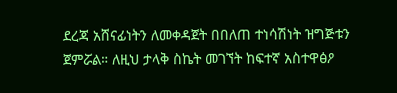ደረጃ አሸናፊነትን ለመቀዳጀት በበለጠ ተነሳሽነት ዝግጅቱን ጀምሯል። ለዚህ ታላቅ ስኬት መገኘት ከፍተኛ አስተዋፅዖ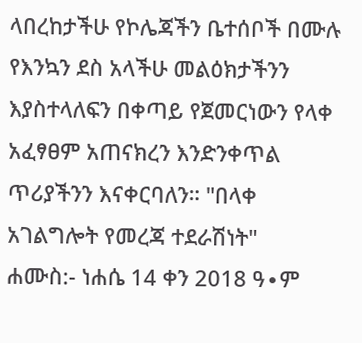ላበረከታችሁ የኮሌጃችን ቤተሰቦች በሙሉ የእንኳን ደስ አላችሁ መልዕክታችንን እያስተላለፍን በቀጣይ የጀመርነውን የላቀ አፈፃፀም አጠናክረን እንድንቀጥል ጥሪያችንን እናቀርባለን። "በላቀ አገልግሎት የመረጃ ተደራሽነት"
ሐሙስ:- ነሐሴ 14 ቀን 2018 ዓ∙ም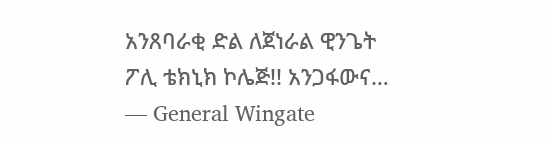አንጸባራቂ ድል ለጀነራል ዊንጌት ፖሊ ቴክኒክ ኮሌጅ!! አንጋፋውና… — General Wingate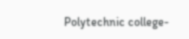Polytechnic college-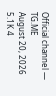Official channel — TG.ME
August 20, 2026 5.1K 4